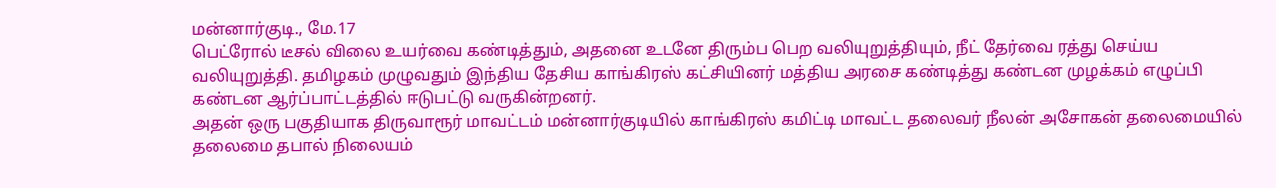மன்னார்குடி., மே.17
பெட்ரோல் டீசல் விலை உயர்வை கண்டித்தும், அதனை உடனே திரும்ப பெற வலியுறுத்தியும், நீட் தேர்வை ரத்து செய்ய வலியுறுத்தி. தமிழகம் முழுவதும் இந்திய தேசிய காங்கிரஸ் கட்சியினர் மத்திய அரசை கண்டித்து கண்டன முழக்கம் எழுப்பி கண்டன ஆர்ப்பாட்டத்தில் ஈடுபட்டு வருகின்றனர்.
அதன் ஒரு பகுதியாக திருவாரூர் மாவட்டம் மன்னார்குடியில் காங்கிரஸ் கமிட்டி மாவட்ட தலைவர் நீலன் அசோகன் தலைமையில் தலைமை தபால் நிலையம்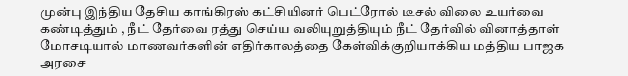முன்பு இந்திய தேசிய காங்கிரஸ் கட்சியினர் பெட்ரோல் டீசல் விலை உயர்வை கண்டித்தும் , நீட் தேர்வை ரத்து செய்ய வலியுறுத்தியும் நீட் தேர்வில் வினாத்தாள் மோசடியால் மாணவர்களின் எதிர்காலத்தை கேள்விக்குறியாக்கிய மத்திய பாஜக அரசை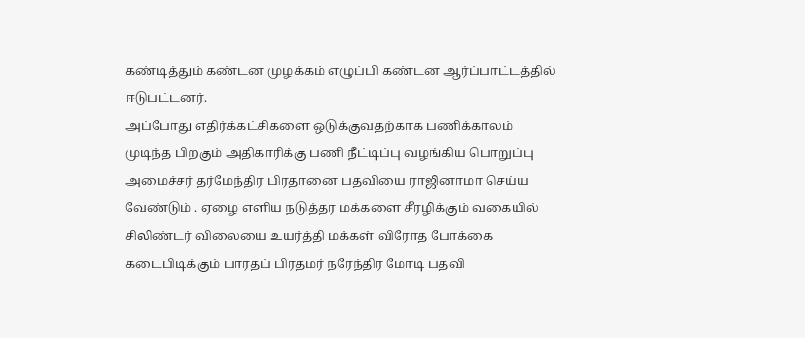கண்டித்தும் கண்டன முழக்கம் எழுப்பி கண்டன ஆர்ப்பாட்டத்தில் ஈடுபட்டனர்.
அப்போது எதிர்க்கட்சிகளை ஒடுக்குவதற்காக பணிக்காலம் முடிந்த பிறகும் அதிகாரிக்கு பணி நீட்டிப்பு வழங்கிய பொறுப்பு அமைச்சர் தர்மேந்திர பிரதானை பதவியை ராஜினாமா செய்ய வேண்டும் . ஏழை எளிய நடுத்தர மக்களை சீரழிக்கும் வகையில் சிலிண்டர் விலையை உயர்த்தி மக்கள் விரோத போக்கை கடைபிடிக்கும் பாரதப் பிரதமர் நரேந்திர மோடி பதவி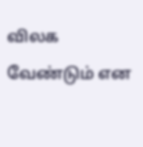விலக வேண்டும் என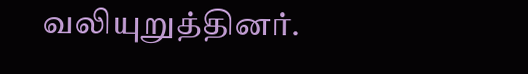வலியுறுத்தினர்.